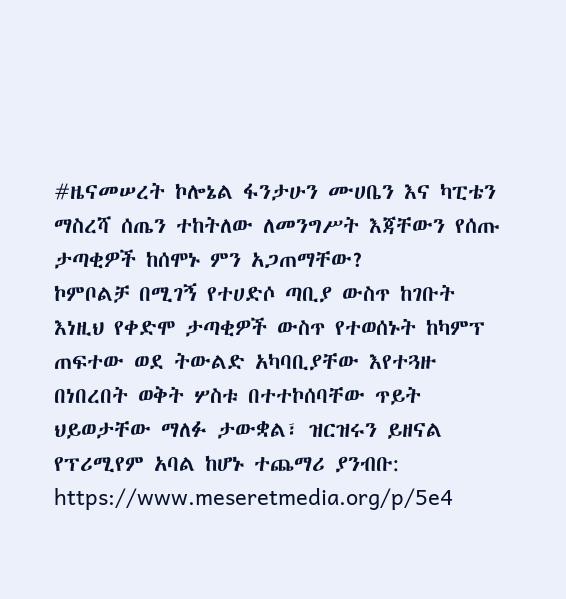#ዜናመሠረት ኮሎኔል ፋንታሁን ሙሀቤን እና ካፒቴን ማስረሻ ሰጤን ተከትለው ለመንግሥት እጃቸውን የሰጡ ታጣቂዎች ከሰሞኑ ምን አጋጠማቸው?
ኮምቦልቻ በሚገኝ የተሀድሶ ጣቢያ ውስጥ ከገቡት እነዚህ የቀድሞ ታጣቂዎች ውስጥ የተወሰኑት ከካምፕ ጠፍተው ወደ ትውልድ አካባቢያቸው እየተጓዙ በነበረበት ወቅት ሦስቱ በተተኮሰባቸው ጥይት ህይወታቸው ማለፉ ታውቋል፣ ዝርዝሩን ይዘናል
የፕሪሚየም አባል ከሆኑ ተጨማሪ ያንብቡ:
https://www.meseretmedia.org/p/5e4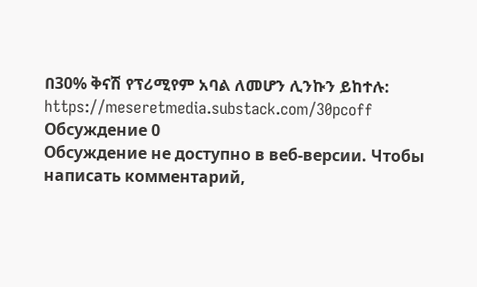በ30% ቅናሽ የፕሪሚየም አባል ለመሆን ሊንኩን ይከተሉ:
https://meseretmedia.substack.com/30pcoff
Обсуждение 0
Обсуждение не доступно в веб-версии. Чтобы написать комментарий,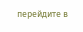перейдите в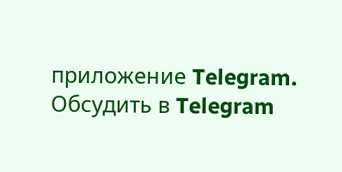приложение Telegram.
Обсудить в Telegram